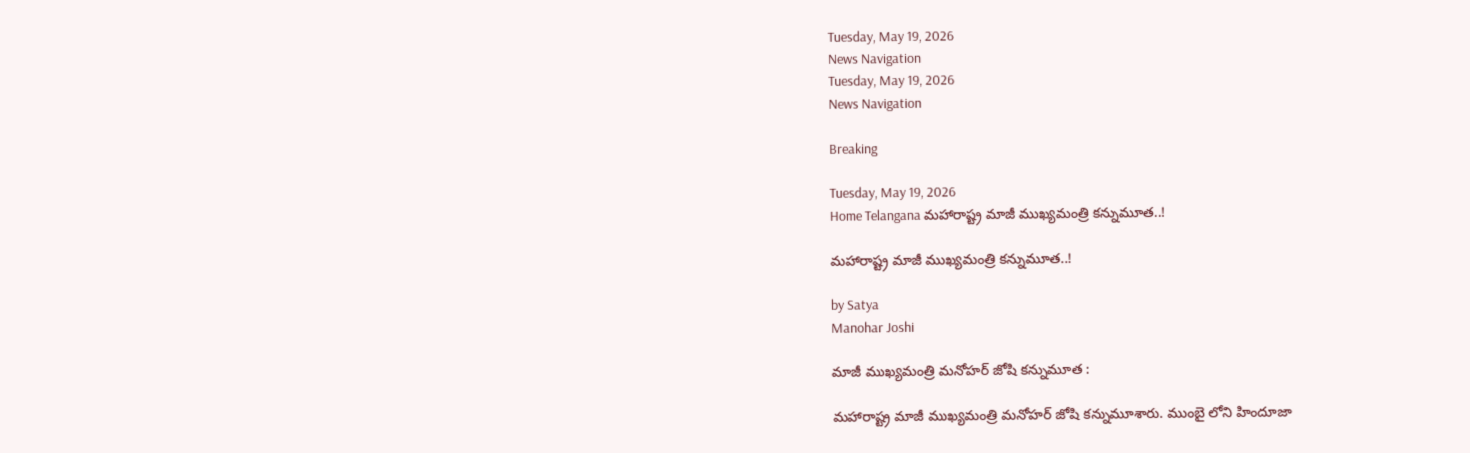Tuesday, May 19, 2026
News Navigation
Tuesday, May 19, 2026
News Navigation

Breaking

Tuesday, May 19, 2026
Home Telangana మహారాష్ట్ర మాజీ ముఖ్యమంత్రి కన్నుమూత..!

మహారాష్ట్ర మాజీ ముఖ్యమంత్రి కన్నుమూత..!

by Satya
Manohar Joshi

మాజీ ముఖ్యమంత్రి మనోహర్ జోషి కన్నుమూత :

మహారాష్ట్ర మాజీ ముఖ్యమంత్రి మనోహర్ జోషి కన్నుమూశారు. ముంబై లోని హిందూజా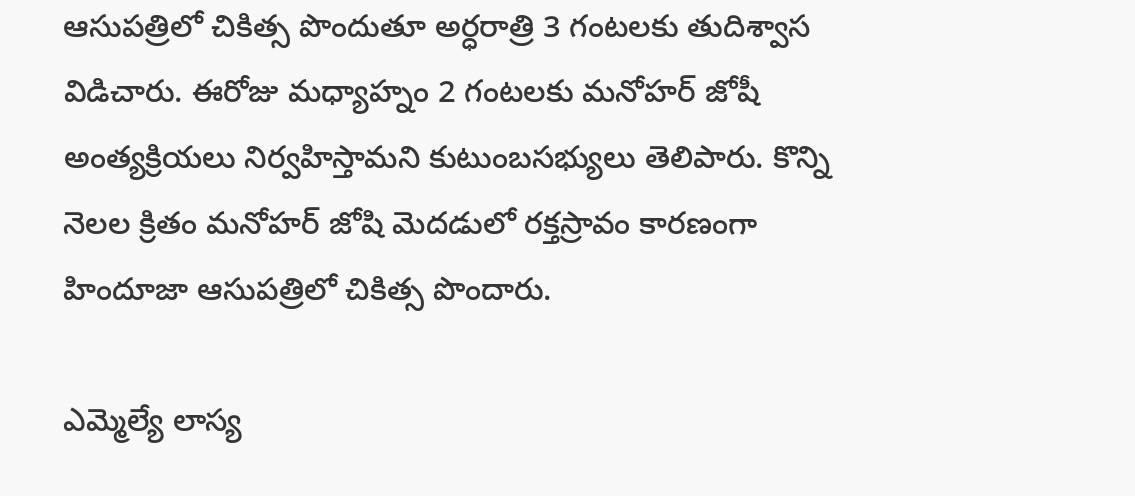ఆసుపత్రిలో చికిత్స పొందుతూ అర్ధరాత్రి 3 గంటలకు తుదిశ్వాస విడిచారు. ఈరోజు మధ్యాహ్నం 2 గంటలకు మనోహర్ జోషీ అంత్యక్రియలు నిర్వహిస్తామని కుటుంబసభ్యులు తెలిపారు. కొన్ని నెలల క్రితం మనోహర్ జోషి మెదడులో రక్తస్రావం కారణంగా హిందూజా ఆసుపత్రిలో చికిత్స పొందారు.

ఎమ్మెల్యే లాస్య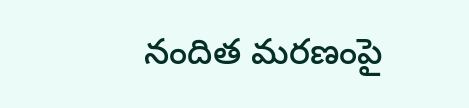నందిత మరణంపై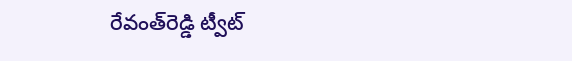రేవంత్‌రెడ్డి ట్వీట్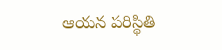ఆయన పరిస్థితి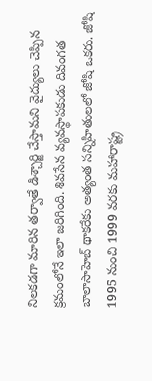నిలకడగా మారిన తర్వాతే డిశ్చార్జి చేస్తామని వైద్యులు చెప్పిన క్రమంలోనే ఇలా జరిగింది. శివసేన వ్యవస్థాపకుడు దివంగత బాలాసాహెబ్ థాకరేకు అత్యంత సన్నిహితులలో జోషి ఒకరు. జోషి 1995 నుంచి 1999 వరకు మహారాష్ట్ర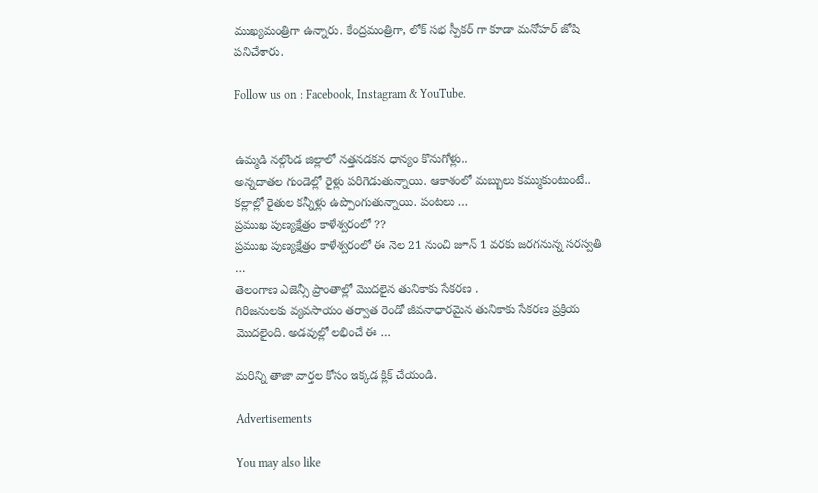ముఖ్యమంత్రిగా ఉన్నారు. కేంద్రమంత్రిగా, లోక్ సభ స్పీకర్ గా కూడా మనోహర్ జోషి పనిచేశారు.

Follow us on : Facebook, Instagram & YouTube.


ఉమ్మడి నల్గొండ జిల్లాలో నత్తనడకన ధాన్యం కొనుగోళ్లు..
అన్నదాతల గుండెల్లో రైళ్లు పరిగెడుతున్నాయి. ఆకాశంలో మబ్బులు కమ్ముకుంటుంటే.. కల్లాల్లో రైతుల కన్నీళ్లు ఉప్పొంగుతున్నాయి. పంటలు …
ప్రముఖ పుణ్యక్షేత్రం కాళేశ్వరంలో ??
ప్రముఖ పుణ్యక్షేత్రం కాళేశ్వరంలో ఈ నెల 21 నుంచి జూన్ 1 వరకు జరగనున్న సరస్వతి …
తెలంగాణ ఎజెన్సీ ప్రాంతాల్లో మొదలైన తునికాకు సేకరణ .
గిరిజనులకు వ్యవసాయం తర్వాత రెండో జీవనాధారమైన తునికాకు సేకరణ ప్రక్రియ మొదలైంది. అడవుల్లో లభించే ఈ …

మరిన్ని తాజా వార్తల కోసం ఇక్కడ క్లిక్ చేయండి.

Advertisements

You may also like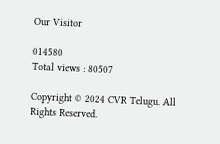Our Visitor

014580
Total views : 80507

Copyright © 2024 CVR Telugu. All Rights Reserved.